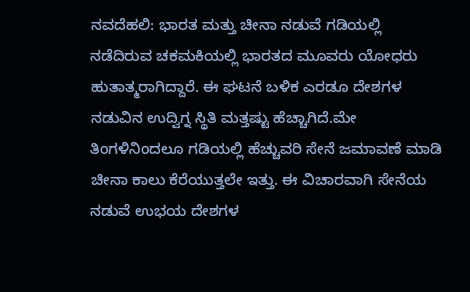ನವದೆಹಲಿ: ಭಾರತ ಮತ್ತು ಚೀನಾ ನಡುವೆ ಗಡಿಯಲ್ಲಿ ನಡೆದಿರುವ ಚಕಮಕಿಯಲ್ಲಿ ಭಾರತದ ಮೂವರು ಯೋಧರು ಹುತಾತ್ಮರಾಗಿದ್ದಾರೆ. ಈ ಘಟನೆ ಬಳಿಕ ಎರಡೂ ದೇಶಗಳ ನಡುವಿನ ಉದ್ವಿಗ್ನ ಸ್ಥಿತಿ ಮತ್ತಷ್ಟು ಹೆಚ್ಚಾಗಿದೆ.ಮೇ ತಿಂಗಳಿನಿಂದಲೂ ಗಡಿಯಲ್ಲಿ ಹೆಚ್ಚುವರಿ ಸೇನೆ ಜಮಾವಣೆ ಮಾಡಿ ಚೀನಾ ಕಾಲು ಕೆರೆಯುತ್ತಲೇ ಇತ್ತು. ಈ ವಿಚಾರವಾಗಿ ಸೇನೆಯ ನಡುವೆ ಉಭಯ ದೇಶಗಳ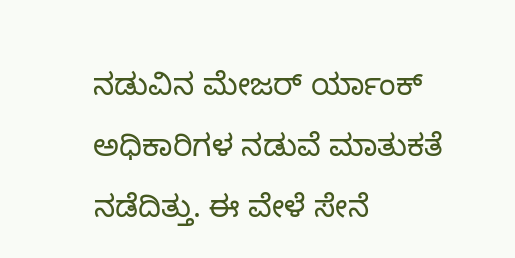ನಡುವಿನ ಮೇಜರ್ ರ್ಯಾಂಕ್ ಅಧಿಕಾರಿಗಳ ನಡುವೆ ಮಾತುಕತೆ ನಡೆದಿತ್ತು. ಈ ವೇಳೆ ಸೇನೆ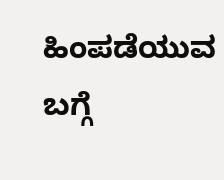ಹಿಂಪಡೆಯುವ ಬಗ್ಗೆ